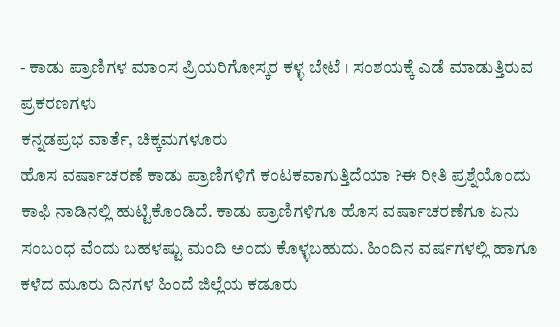- ಕಾಡು ಪ್ರಾಣಿಗಳ ಮಾಂಸ ಪ್ರಿಯರಿಗೋಸ್ಕರ ಕಳ್ಳ ಬೇಟೆ । ಸಂಶಯಕ್ಕೆ ಎಡೆ ಮಾಡುತ್ತಿರುವ ಪ್ರಕರಣಗಳು
ಕನ್ನಡಪ್ರಭ ವಾರ್ತೆ, ಚಿಕ್ಕಮಗಳೂರು
ಹೊಸ ವರ್ಷಾಚರಣೆ ಕಾಡು ಪ್ರಾಣಿಗಳಿಗೆ ಕಂಟಕವಾಗುತ್ತಿದೆಯಾ ?ಈ ರೀತಿ ಪ್ರಶ್ನೆಯೊಂದು ಕಾಫಿ ನಾಡಿನಲ್ಲಿ ಹುಟ್ಟಿಕೊಂಡಿದೆ. ಕಾಡು ಪ್ರಾಣಿಗಳಿಗೂ ಹೊಸ ವರ್ಷಾಚರಣೆಗೂ ಏನು ಸಂಬಂಧ ವೆಂದು ಬಹಳಷ್ಟು ಮಂದಿ ಅಂದು ಕೊಳ್ಳಬಹುದು. ಹಿಂದಿನ ವರ್ಷಗಳಲ್ಲಿ ಹಾಗೂ ಕಳೆದ ಮೂರು ದಿನಗಳ ಹಿಂದೆ ಜಿಲ್ಲೆಯ ಕಡೂರು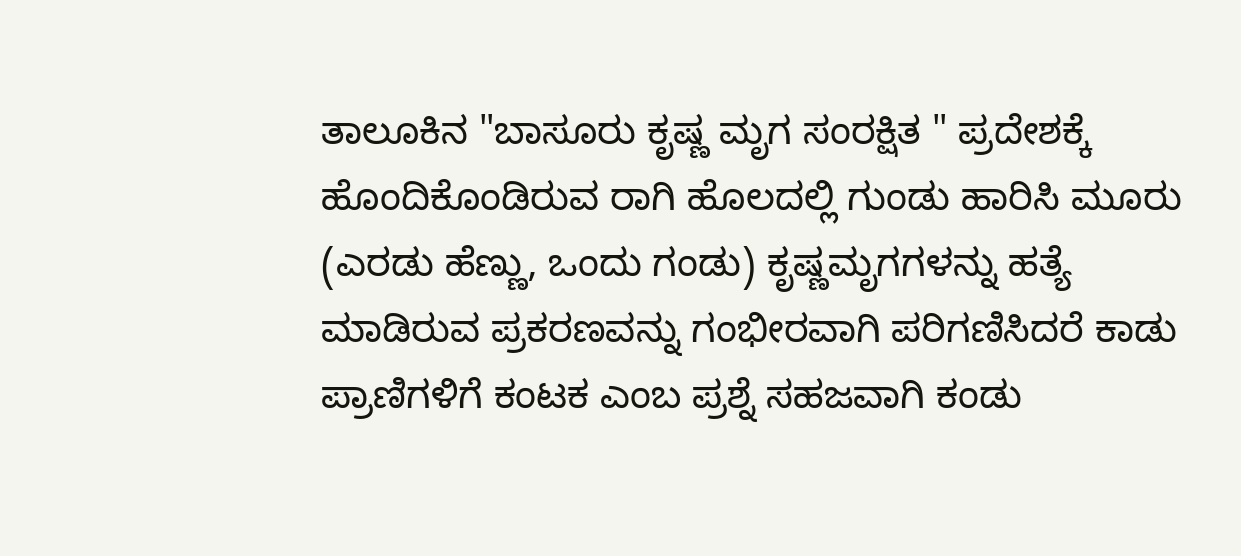ತಾಲೂಕಿನ "ಬಾಸೂರು ಕೃಷ್ಣ ಮೃಗ ಸಂರಕ್ಷಿತ " ಪ್ರದೇಶಕ್ಕೆ ಹೊಂದಿಕೊಂಡಿರುವ ರಾಗಿ ಹೊಲದಲ್ಲಿ ಗುಂಡು ಹಾರಿಸಿ ಮೂರು (ಎರಡು ಹೆಣ್ಣು, ಒಂದು ಗಂಡು) ಕೃಷ್ಣಮೃಗಗಳನ್ನು ಹತ್ಯೆ ಮಾಡಿರುವ ಪ್ರಕರಣವನ್ನು ಗಂಭೀರವಾಗಿ ಪರಿಗಣಿಸಿದರೆ ಕಾಡು ಪ್ರಾಣಿಗಳಿಗೆ ಕಂಟಕ ಎಂಬ ಪ್ರಶ್ನೆ ಸಹಜವಾಗಿ ಕಂಡು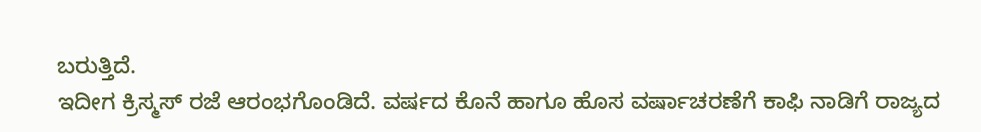ಬರುತ್ತಿದೆ.
ಇದೀಗ ಕ್ರಿಸ್ಮಸ್ ರಜೆ ಆರಂಭಗೊಂಡಿದೆ. ವರ್ಷದ ಕೊನೆ ಹಾಗೂ ಹೊಸ ವರ್ಷಾಚರಣೆಗೆ ಕಾಫಿ ನಾಡಿಗೆ ರಾಜ್ಯದ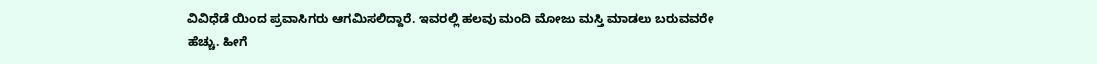ವಿವಿಧೆಡೆ ಯಿಂದ ಪ್ರವಾಸಿಗರು ಆಗಮಿಸಲಿದ್ದಾರೆ. ಇವರಲ್ಲಿ ಹಲವು ಮಂದಿ ಮೋಜು ಮಸ್ತಿ ಮಾಡಲು ಬರುವವರೇ ಹೆಚ್ಚು. ಹೀಗೆ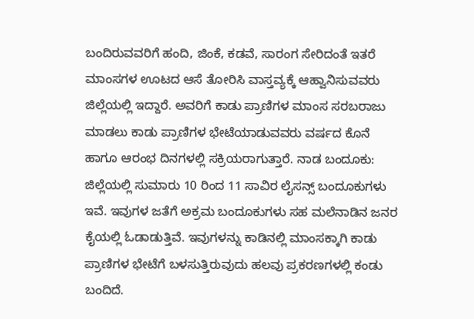ಬಂದಿರುವವರಿಗೆ ಹಂದಿ, ಜಿಂಕೆ, ಕಡವೆ, ಸಾರಂಗ ಸೇರಿದಂತೆ ಇತರೆ ಮಾಂಸಗಳ ಊಟದ ಆಸೆ ತೋರಿಸಿ ವಾಸ್ತವ್ಯಕ್ಕೆ ಆಹ್ವಾನಿಸುವವರು ಜಿಲ್ಲೆಯಲ್ಲಿ ಇದ್ದಾರೆ. ಅವರಿಗೆ ಕಾಡು ಪ್ರಾಣಿಗಳ ಮಾಂಸ ಸರಬರಾಜು ಮಾಡಲು ಕಾಡು ಪ್ರಾಣಿಗಳ ಭೇಟೆಯಾಡುವವರು ವರ್ಷದ ಕೊನೆ ಹಾಗೂ ಆರಂಭ ದಿನಗಳಲ್ಲಿ ಸಕ್ರಿಯರಾಗುತ್ತಾರೆ. ನಾಡ ಬಂದೂಕು: ಜಿಲ್ಲೆಯಲ್ಲಿ ಸುಮಾರು 10 ರಿಂದ 11 ಸಾವಿರ ಲೈಸನ್ಸ್ ಬಂದೂಕುಗಳು ಇವೆ. ಇವುಗಳ ಜತೆಗೆ ಅಕ್ರಮ ಬಂದೂಕುಗಳು ಸಹ ಮಲೆನಾಡಿನ ಜನರ ಕೈಯಲ್ಲಿ ಓಡಾಡುತ್ತಿವೆ. ಇವುಗಳನ್ನು ಕಾಡಿನಲ್ಲಿ ಮಾಂಸಕ್ಕಾಗಿ ಕಾಡು ಪ್ರಾಣಿಗಳ ಭೇಟೆಗೆ ಬಳಸುತ್ತಿರುವುದು ಹಲವು ಪ್ರಕರಣಗಳಲ್ಲಿ ಕಂಡು ಬಂದಿದೆ.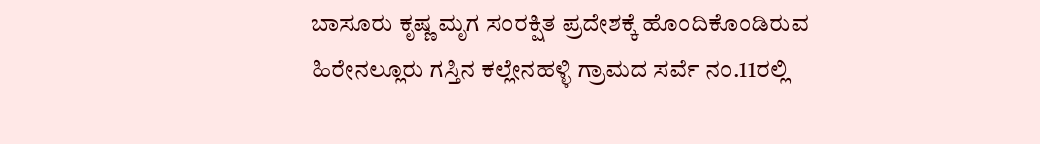ಬಾಸೂರು ಕೃಷ್ಣ ಮೃಗ ಸಂರಕ್ಷಿತ ಪ್ರದೇಶಕ್ಕೆ ಹೊಂದಿಕೊಂಡಿರುವ ಹಿರೇನಲ್ಲೂರು ಗಸ್ತಿನ ಕಲ್ಲೇನಹಳ್ಳಿ ಗ್ರಾಮದ ಸರ್ವೆ ನಂ.11ರಲ್ಲಿ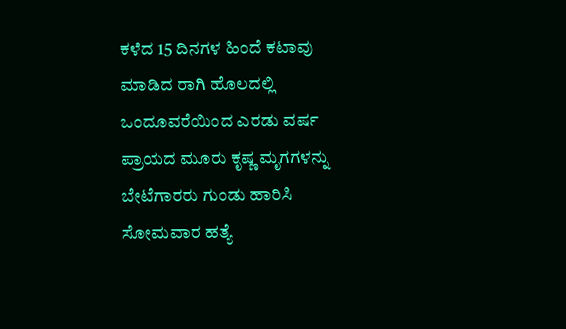ಕಳೆದ 15 ದಿನಗಳ ಹಿಂದೆ ಕಟಾವು ಮಾಡಿದ ರಾಗಿ ಹೊಲದಲ್ಲಿ ಒಂದೂವರೆಯಿಂದ ಎರಡು ವರ್ಷ ಪ್ರಾಯದ ಮೂರು ಕೃಷ್ಣ ಮೃಗಗಳನ್ನು ಬೇಟೆಗಾರರು ಗುಂಡು ಹಾರಿಸಿ ಸೋಮವಾರ ಹತ್ಯೆ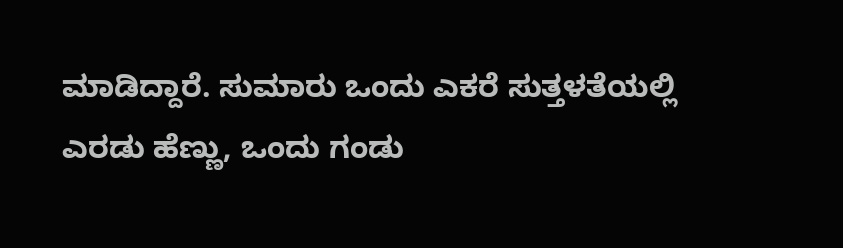ಮಾಡಿದ್ದಾರೆ. ಸುಮಾರು ಒಂದು ಎಕರೆ ಸುತ್ತಳತೆಯಲ್ಲಿ ಎರಡು ಹೆಣ್ಣು, ಒಂದು ಗಂಡು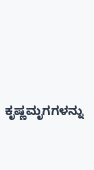ಕೃಷ್ಣಮೃಗಗಳನ್ನು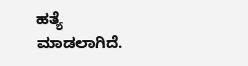ಹತ್ಯೆ ಮಾಡಲಾಗಿದೆ.